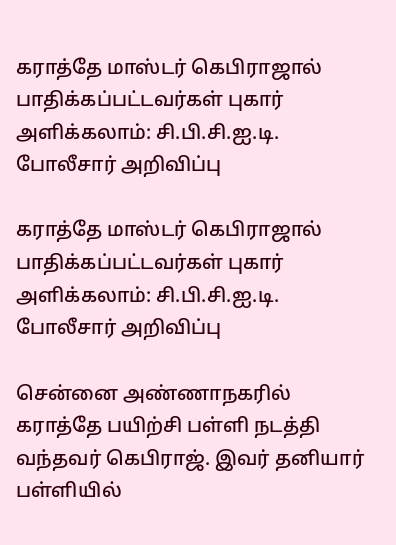கராத்தே மாஸ்டர் கெபிராஜால் பாதிக்கப்பட்டவர்கள் புகார் அளிக்கலாம்: சி.பி.சி.ஐ.டி. போலீசார் அறிவிப்பு

கராத்தே மாஸ்டர் கெபிராஜால் பாதிக்கப்பட்டவர்கள் புகார் அளிக்கலாம்: சி.பி.சி.ஐ.டி. போலீசார் அறிவிப்பு

சென்னை அண்ணாநகரில் கராத்தே பயிற்சி பள்ளி நடத்தி வந்தவர் கெபிராஜ். இவர் தனியார் பள்ளியில்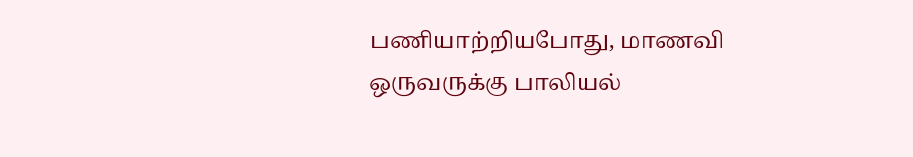பணியாற்றியபோது, மாணவி ஒருவருக்கு பாலியல்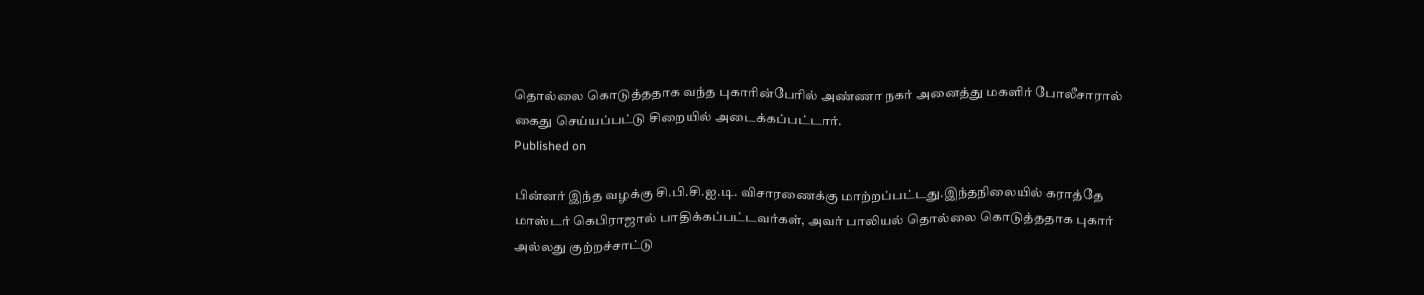தொல்லை கொடுத்ததாக வந்த புகாரின்பேரில் அண்ணா நகர் அனைத்து மகளிர் போலீசாரால் கைது செய்யப்பட்டு சிறையில் அடைக்கப்பட்டார்.
Published on

பின்னர் இந்த வழக்கு சி.பி.சி.ஐ.டி. விசாரணைக்கு மாற்றப்பட்டது.இந்தநிலையில் கராத்தே மாஸ்டர் கெபிராஜால் பாதிக்கப்பட்டவர்கள், அவர் பாலியல் தொல்லை கொடுத்ததாக புகார் அல்லது குற்றச்சாட்டு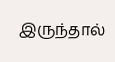இருந்தால்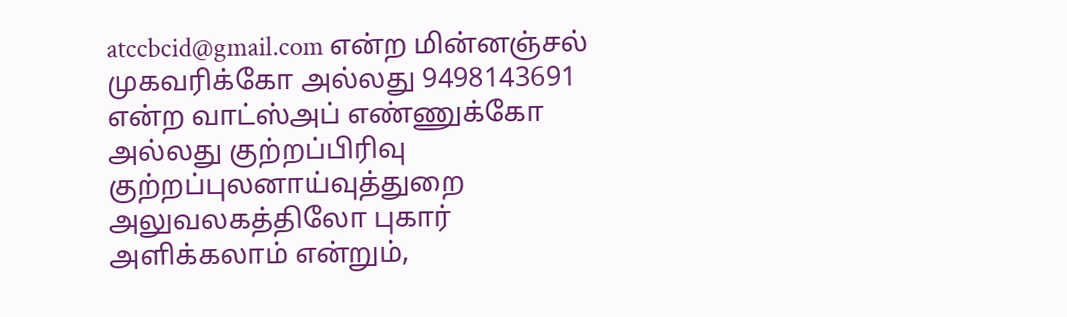atccbcid@gmail.com என்ற மின்னஞ்சல் முகவரிக்கோ அல்லது 9498143691 என்ற வாட்ஸ்அப் எண்ணுக்கோ அல்லது குற்றப்பிரிவு குற்றப்புலனாய்வுத்துறை அலுவலகத்திலோ புகார் அளிக்கலாம் என்றும்,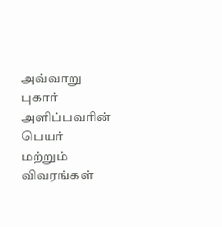அவ்வாறு புகார் அளிப்பவரின் பெயர் மற்றும் விவரங்கள்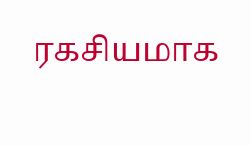ரகசியமாக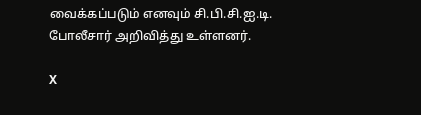வைக்கப்படும் எனவும் சி.பி.சி.ஐ.டி. போலீசார் அறிவித்து உள்ளனர்.

X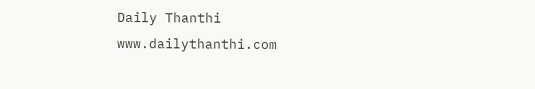Daily Thanthi
www.dailythanthi.com